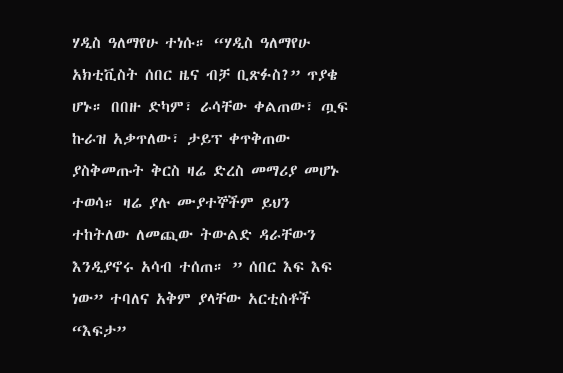ሃዲስ ዓለማየሁ ተነሱ። “ሃዲስ ዓለማየሁ አክቲቪስት ሰበር ዜና ብቻ ቢጽፉስ?” ጥያቄ ሆኑ። በበዙ ድካም፣ ራሳቸው ቀልጠው፣ ጧፍ ኩራዝ አቃጥለው፣ ታይፕ ቀጥቅጠው ያስቅመጡት ቅርስ ዛሬ ድረስ መማሪያ መሆኑ ተወሳ። ዛሬ ያሉ ሙያተኞችም ይህን ተከትለው ለመጪው ትውልድ ዳራቸውን እንዲያኖሩ አሳብ ተሰጠ። ” ሰበር እፍ እፍ ነው” ተባለና አቅም ያላቸው አርቲስቶች “እፍታ”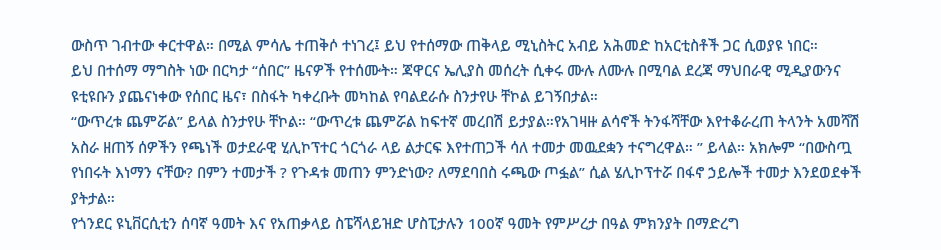ውስጥ ገብተው ቀርተዋል። በሚል ምሳሌ ተጠቅሶ ተነገረ፤ ይህ የተሰማው ጠቅላይ ሚኒስትር አብይ አሕመድ ከአርቲስቶች ጋር ሲወያዩ ነበር።
ይህ በተሰማ ማግስት ነው በርካታ “ሰበር” ዜናዎች የተሰሙት። ጃዋርና ኤሊያስ መሰረት ሲቀሩ ሙሉ ለሙሉ በሚባል ደረጃ ማህበራዊ ሚዲያውንና ዩቲዩቡን ያጨናነቀው የሰበር ዜና፣ በስፋት ካቀረቡት መካከል የባልደራሱ ስንታየሁ ቸኮል ይገኝበታል።
“ውጥረቱ ጨምሯል” ይላል ስንታየሁ ቸኮል። “ውጥረቱ ጨምሯል ከፍተኛ መረበሽ ይታያል።የአገዛዙ ልሳኖች ትንፋሻቸው እየተቆራረጠ ትላንት አመሻሽ አስራ ዘጠኝ ሰዎችን የጫነች ወታደራዊ ሂሊኮፕተር ጎርጎራ ላይ ልታርፍ እየተጠጋች ሳለ ተመታ መዉደቋን ተናግረዋል። ” ይላል። አክሎም “በውስጧ የነበሩት እነማን ናቸው? በምን ተመታች ? የጉዳቱ መጠን ምንድነው? ለማደባበስ ሩጫው ጦፏል” ሲል ሄሊኮፕተሯ በፋኖ ኃይሎች ተመታ እንደወደቀች ያትታል።
የጎንደር ዩኒቨርሲቲን ሰባኛ ዓመት እና የአጠቃላይ ስፔሻላይዝድ ሆስፒታሉን 100ኛ ዓመት የምሥረታ በዓል ምክንያት በማድረግ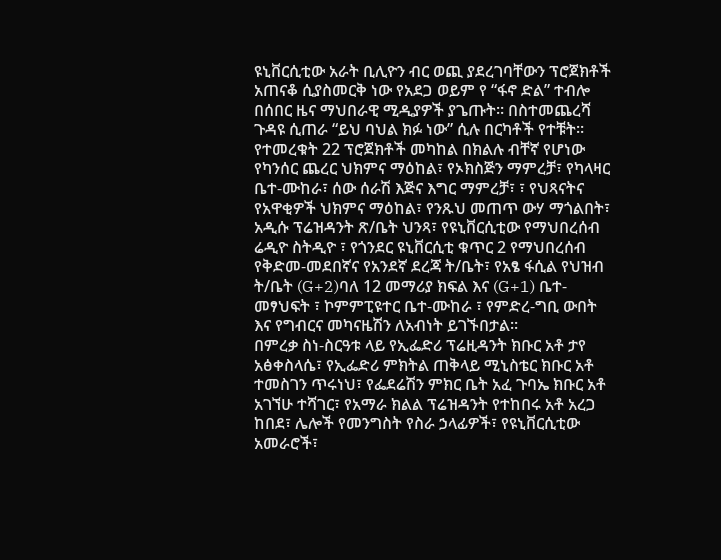ዩኒቨርሲቲው አራት ቢሊዮን ብር ወጪ ያደረገባቸውን ፕሮጀክቶች አጠናቆ ሲያስመርቅ ነው የአደጋ ወይም የ “ፋኖ ድል” ተብሎ በሰበር ዜና ማህበራዊ ሚዲያዎች ያጌጡት። በስተመጨረሻ ጉዳዩ ሲጠራ “ይህ ባህል ክፉ ነው” ሲሉ በርካቶች የተቹት።
የተመረቁት 22 ፕሮጀክቶች መካከል በክልሉ ብቸኛ የሆነው የካንሰር ጨረር ህክምና ማዕከል፣ የኦክስጅን ማምረቻ፣ የካላዛር ቤተ-ሙከራ፣ ሰው ሰራሽ እጅና እግር ማምረቻ፣ ፣ የህጻናትና የአዋቂዎች ህክምና ማዕከል፣ የንጹህ መጠጥ ውሃ ማጎልበት፣ አዲሱ ፕሬዝዳንት ጽ/ቤት ህንጻ፣ የዩኒቨርሲቲው የማህበረሰብ ሬዲዮ ስትዲዮ ፣ የጎንደር ዩኒቨርሲቲ ቁጥር 2 የማህበረሰብ የቅድመ-መደበኛና የአንደኛ ደረጃ ት/ቤት፣ የአፄ ፋሲል የህዝብ ት/ቤት (G+2)ባለ 12 መማሪያ ክፍል እና (G+1) ቤተ-መፃህፍት ፣ ኮምምፒዩተር ቤተ-ሙከራ ፣ የምድረ-ግቢ ውበት እና የግብርና መካናዜሽን ለአብነት ይገኙበታል።
በምረቃ ስነ-ስርዓቱ ላይ የኢፌድሪ ፕሬዚዳንት ክቡር አቶ ታየ አፅቀስላሴ፣ የኢፌድሪ ምክትል ጠቅላይ ሚኒስቴር ክቡር አቶ ተመስገን ጥሩነህ፣ የፌደሬሽን ምክር ቤት አፈ ጉባኤ ክቡር አቶ አገኘሁ ተሻገር፣ የአማራ ክልል ፕሬዝዳንት የተከበሩ አቶ አረጋ ከበደ፣ ሌሎች የመንግስት የስራ ኃላፊዎች፣ የዩኒቨርሲቲው አመራሮች፣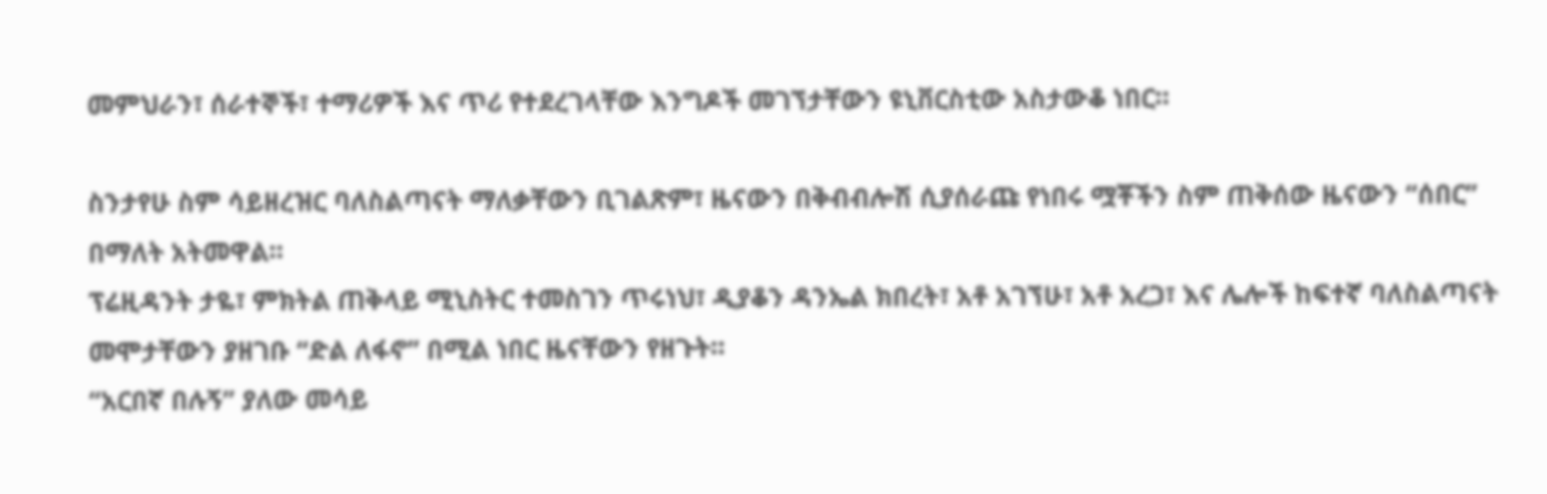መምህራን፣ ሰራተኞች፣ ተማሪዎች እና ጥሪ የተደረገላቸው እንግዶች መገኘታቸውን ዩኒቨርስቲው አስታውቆ ነበር።

ስንታየሁ ስም ሳይዘረዝር ባለስልጣናት ማለቃቸውን ቢገልጽም፣ ዜናውን በቅብብሎሽ ሲያሰራጩ የነበሩ ሟቾችን ስም ጠቅሰው ዜናውን “ሰበር” በማለት አትመዋል።
ፕሬዚዳንት ታዬ፣ ምክትል ጠቅላይ ሚኒስትር ተመስገን ጥሩነህ፣ ዲያቆን ዳንኤል ክበረት፣ አቶ አገኘሁ፣ አቶ አረጋ፣ እና ሌሎች ከፍተኛ ባለስልጣናት መሞታቸውን ያዘገቡ “ድል ለፋኖ” በሚል ነበር ዜናቸውን የዘጉት።
“አርበኛ በሉኝ” ያለው መሳይ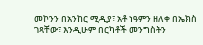መኮንን በአንከር ሚዲያ፣ አቶ ነዓምን ዘለቀ በኤክስ ገጻቸው፣ እንዲሁም በርካቶች መንግስትን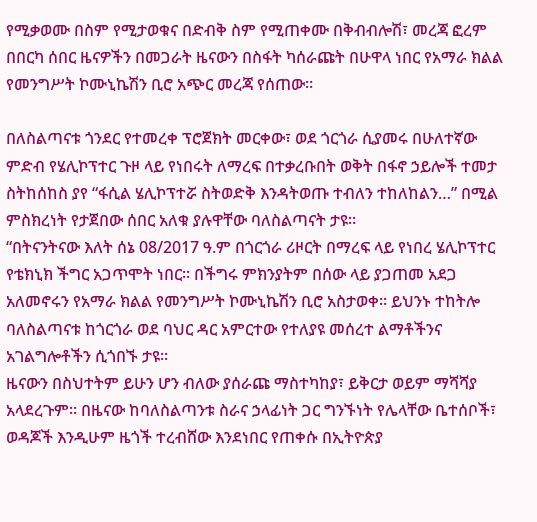የሚቃወሙ በስም የሚታወቁና በድብቅ ስም የሚጠቀሙ በቅብብሎሽ፣ መረጃ ፎረም በበርካ ሰበር ዜናዎችን በመጋራት ዜናውን በስፋት ካሰራጩት በሁዋላ ነበር የአማራ ክልል የመንግሥት ኮሙኒኬሽን ቢሮ አጭር መረጃ የሰጠው።

በለስልጣናቱ ጎንደር የተመረቀ ፕሮጀክት መርቀው፣ ወደ ጎርጎራ ሲያመሩ በሁለተኛው ምድብ የሄሊኮፕተር ጉዞ ላይ የነበሩት ለማረፍ በተቃረቡበት ወቅት በፋኖ ኃይሎች ተመታ ስትከሰከስ ያየ “ፋሲል ሄሊኮፕተሯ ስትወድቅ እንዳትወጡ ተብለን ተከለከልን…” በሚል ምስክረነት የታጀበው ሰበር አለቁ ያሉዋቸው ባለስልጣናት ታዩ።
“በትናንትናው እለት ሰኔ 08/2017 ዓ.ም በጎርጎራ ሪዞርት በማረፍ ላይ የነበረ ሄሊኮፕተር የቴክኒክ ችግር አጋጥሞት ነበር። በችግሩ ምክንያትም በሰው ላይ ያጋጠመ አደጋ አለመኖሩን የአማራ ክልል የመንግሥት ኮሙኒኬሽን ቢሮ አስታወቀ። ይህንኑ ተከትሎ ባለስልጣናቱ ከጎርጎራ ወደ ባህር ዳር አምርተው የተለያዩ መሰረተ ልማቶችንና አገልግሎቶችን ሲጎበኙ ታዩ።
ዜናውን በስህተትም ይሁን ሆን ብለው ያሰራጩ ማስተካከያ፣ ይቅርታ ወይም ማሻሻያ አላደረጉም። በዜናው ከባለስልጣንቱ ስራና ኃላፊነት ጋር ግንኙነት የሌላቸው ቤተሰቦች፣ ወዳጆች እንዲሁም ዜጎች ተረብሸው እንደነበር የጠቀሱ በኢትዮጵያ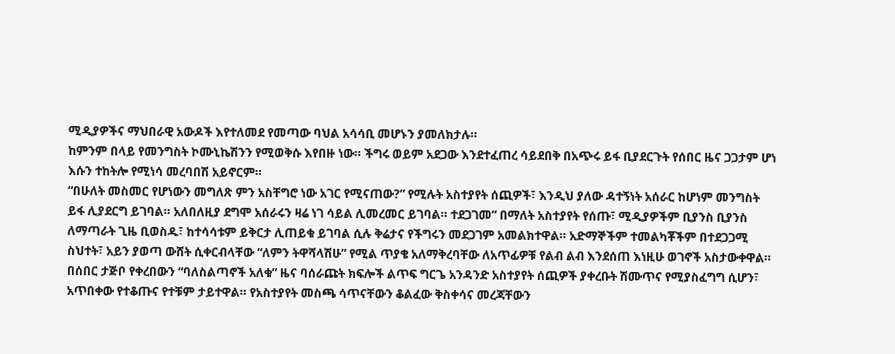ሚዲያዎችና ማህበራዊ አውዶች እየተለመደ የመጣው ባህል አሳሳቢ መሆኑን ያመለክታሉ።
ከምንም በላይ የመንግስት ኮሙኒኬሽንን የሚወቅሱ እየበዙ ነው። ችግሩ ወይም አደጋው እንደተፈጠረ ሳይደበቅ በአጭሩ ይፋ ቢያደርጉት የሰበር ዜና ጋጋታም ሆነ እሱን ተከትሎ የሚነሳ መረባበሽ አይኖርም።
“በሁለት መስመር የሆነውን መግለጽ ምን አስቸግሮ ነው አገር የሚናጠው?” የሚሉት አስተያየት ሰጪዎች፣ እንዲህ ያለው ዳተኝነት አሰራር ከሆነም መንግስት ይፋ ሊያደርግ ይገባል። አለበለዚያ ደግሞ አሰራሩን ዛሬ ነገ ሳይል ሊመረመር ይገባል። ተደጋገመ” በማለት አስተያየት የሰጡ፣ ሚዲያዎችም ቢያንስ ቢያንስ ለማጣራት ጊዜ ቢወስዱ፣ ከተሳሳቱም ይቅርታ ሊጠይቁ ይገባል ሲሉ ቅሬታና የችግሩን መደጋገም አመልክተዋል። አድማኞችም ተመልካቾችም በተደጋጋሚ ስህተት፣ አይን ያወጣ ውሸት ሲቀርብላቸው “ለምን ትዋሻላሽሁ” የሚል ጥያቄ አለማቅረባቸው ለአጥፊዎቹ የልብ ልብ እንደሰጠ እነዚሁ ወገኖች አስታውቀዋል።
በሰበር ታጅቦ የቀረበውን “ባለስልጣኖች አለቁ” ዜና ባሰራጩት ክፍሎች ልጥፍ ግርጌ አንዳንድ አስተያየት ሰጪዎች ያቀረቡት ሽሙጥና የሚያስፈግግ ሲሆን፣ አጥበቀው የተቆጡና የተቹም ታይተዋል። የአስተያየት መስጫ ሳጥናቸውን ቆልፈው ቅስቀሳና መረጃቸውን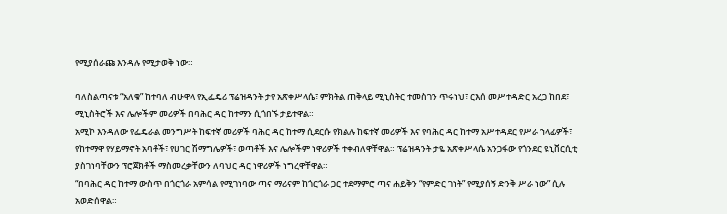የሚያሰራጩ እንዳሉ የሚታወቅ ነው።

ባለስልጣናቱ “አለቁ” ከተባለ ብሁዋላ የኢፌዴሪ ፕሬዝዳንት ታየ አጽቀሥላሴ፣ ምክትል ጠቅላይ ሚኒስትር ተመስገን ጥሩነህ፣ ርእሰ መሥተዳድር አረጋ ከበደ፣ ሚኒስትሮች እና ሌሎችም መሪዎች በባሕር ዳር ከተማን ሲጎበኙ ታይተዋል።
አሚኮ እንዳለው የፌዴራል መንግሥት ከፍተኛ መሪዎች ባሕር ዳር ከተማ ሲደርሱ የክልሉ ከፍተኛ መሪዎች እና የባሕር ዳር ከተማ አሥተዳደር የሥራ ኀላፊዎች፣ የከተማዋ የሃይማኖት አባቶች፣ የሀገር ሽማግሌዎች፣ ወጣቶች እና ሌሎችም ነዋሪዎች ተቀብለዋቸዋል። ፕሬዝዳንት ታዬ አጽቀሥላሴ አንጋፋው የጎንደር ዩኒቨርሲቲ ያስገነባቸውን ፕሮጀክቶች ማስመረቃቸውን ለባህር ዳር ነዋሪዎች ነግረዋቸዋል።
“በባሕር ዳር ከተማ ውስጥ በጎርጎራ አምሳል የሚገነባው ጣና ማሪናም ከጎርጎራ ጋር ተደማምሮ ጣና ሐይቅን “የምድር ገነት” የሚያሰኝ ድንቅ ሥራ ነው” ሲሉ አወድሰዋል።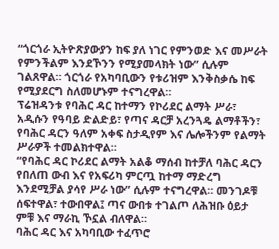“ጎርጎራ ኢትዮጽያውያን ከፍ ያለ ነገር የምንወድ እና መሥራት የምንችልም እንደኾንን የሚያመላክት ነው” ሲሉም ገልጸዋል። ጎርጎራ የአካባቢውን የቱሪዝም እንቅስቃሴ ከፍ የሚያደርግ ስለመሆኑም ተናግረዋል።
ፕሬዝዳንቱ የባሕር ዳር ከተማን የኮሪደር ልማት ሥራ፣ አዲሱን የዓባይ ድልድይ፣ የጣና ዳርቻ አረንጓዴ ልማቶችን፣ የባሕር ዳርን ዓለም አቀፍ ስታዲየም እና ሌሎችንም የልማት ሥራዎች ተመልክተዋል።
“የባሕር ዳር ኮሪደር ልማት አልቆ ማሰብ ከተቻለ ባሕር ዳርን የበለጠ ውብ እና የአፍሪካ ምርጧ ከተማ ማድረግ እንደሚቻል ያሳየ ሥራ ነው” ሲሉም ተናግረዋል። መንገዶቹ ሰፍተዋል፣ ተውበዋል፤ ጣና ውበቱ ተገልጦ ለሕዝቡ ዕይታ ምቹ እና ማራኪ ኾኗል ብለዋል።
ባሕር ዳር እና አካባቢው ተፈጥሮ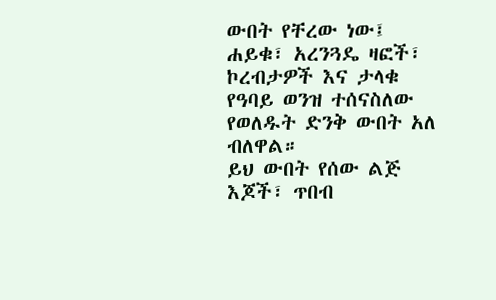ውበት የቸረው ነው፤ ሐይቁ፣ አረንጓዴ ዛፎች፣ ኮረብታዎች እና ታላቁ የዓባይ ወንዝ ተሰናስለው የወለዱት ድንቅ ውበት አለ ብለዋል።
ይህ ውበት የሰው ልጅ እጆች፣ ጥበብ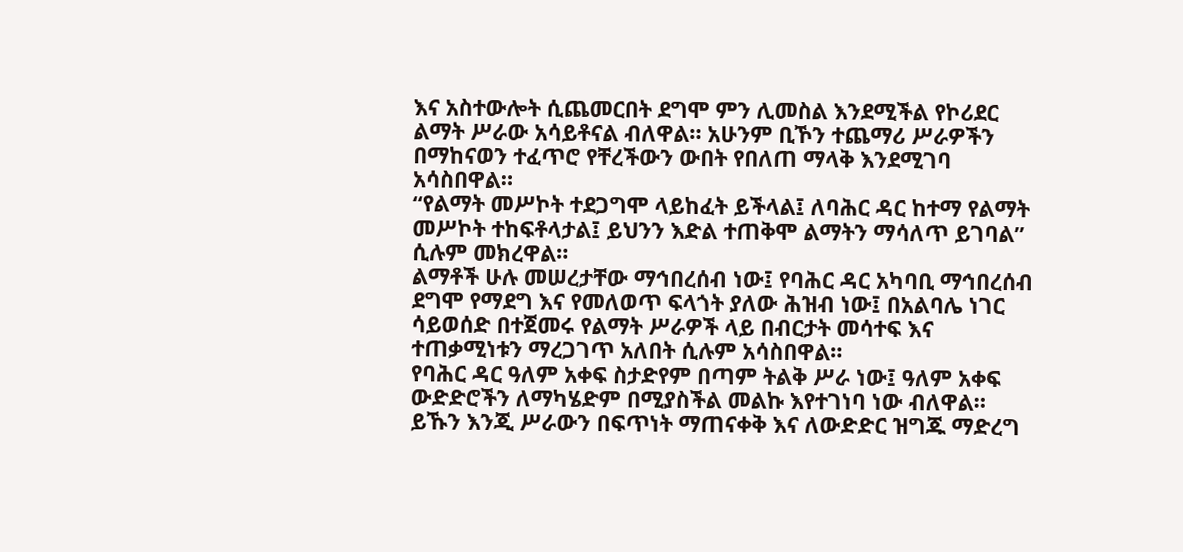እና አስተውሎት ሲጨመርበት ደግሞ ምን ሊመስል እንደሚችል የኮሪደር ልማት ሥራው አሳይቶናል ብለዋል። አሁንም ቢኾን ተጨማሪ ሥራዎችን በማከናወን ተፈጥሮ የቸረችውን ውበት የበለጠ ማላቅ እንደሚገባ አሳስበዋል።
“የልማት መሥኮት ተደጋግሞ ላይከፈት ይችላል፤ ለባሕር ዳር ከተማ የልማት መሥኮት ተከፍቶላታል፤ ይህንን እድል ተጠቅሞ ልማትን ማሳለጥ ይገባል” ሲሉም መክረዋል።
ልማቶች ሁሉ መሠረታቸው ማኅበረሰብ ነው፤ የባሕር ዳር አካባቢ ማኅበረሰብ ደግሞ የማደግ እና የመለወጥ ፍላጎት ያለው ሕዝብ ነው፤ በአልባሌ ነገር ሳይወሰድ በተጀመሩ የልማት ሥራዎች ላይ በብርታት መሳተፍ እና ተጠቃሚነቱን ማረጋገጥ አለበት ሲሉም አሳስበዋል።
የባሕር ዳር ዓለም አቀፍ ስታድየም በጣም ትልቅ ሥራ ነው፤ ዓለም አቀፍ ውድድሮችን ለማካሄድም በሚያስችል መልኩ እየተገነባ ነው ብለዋል።
ይኹን እንጂ ሥራውን በፍጥነት ማጠናቀቅ እና ለውድድር ዝግጁ ማድረግ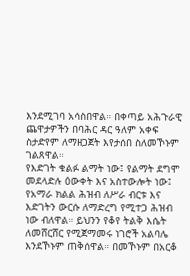እንደሚገባ አሳስበዋል። በቀጣይ አሕጉራዊ ጨዋታዎችን በባሕር ዳር ዓለም አቀፍ ስታድየም ለማዘጋጀት እየታሰበ ስለመኾኑም ገልጸዋል።
የእድገት ቁልፉ ልማት ነው፤ የልማት ደግሞ መደላድሉ ዕውቀት እና አስተውሎት ነው፤ የአማራ ክልል ሕዝብ ለሥራ ብርቱ እና እድገትን ውርሱ ለማድረግ የሚተጋ ሕዝብ ነው ብለዋል። ይህንን የቆየ ትልቅ እሴት ለመሸርሸር የሚጀማመሩ ነገሮች አልባሌ እንደኾኑም ጠቅሰዋል። በመኾኑም በአርቆ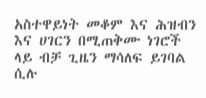አስተዋይነት መቆም እና ሕዝብን እና ሀገርን በሚጠቅሙ ነገሮች ላይ ብቻ ጊዜን ማሳለፍ ይገባል ሲሉ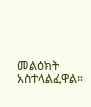መልዕክት አስተላልፈዋል።